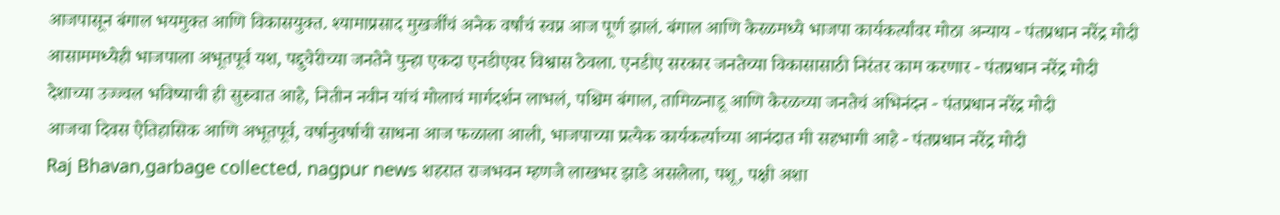आजपासून बंगाल भयमुक्त आणि विकासयुक्त. श्यामाप्रसाद मुखर्जींचं अनेक वर्षांचं स्वप्न आज पूर्ण झालं. बंगाल आणि केरळमध्ये भाजपा कार्यकर्त्यांवर मोठा अन्याय - पंतप्रधान नरेंद्र मोदी
आसाममध्येही भाजपाला अभूतपूर्व यश, पद्दुचेरीच्या जनतेने पुन्हा एकदा एनडीएवर विश्वास ठेवला. एनडीए सरकार जनतेच्या विकासासाठी निरंतर काम करणार - पंतप्रधान नरेंद्र मोदी
देशाच्या उज्ज्वल भविष्याची ही सुरुवात आहे, नितीन नवीन यांचं मोलाचं मार्गदर्शन लाभलं, पश्चिम बंगाल, तामिळनाडू आणि केरळच्या जनतेचं अभिनंदन - पंतप्रधान नरेंद्र मोदी
आजचा दिवस ऐतिहासिक आणि अभूतपूर्व, वर्षानुवर्षाची साधना आज फळाला आली, भाजपाच्या प्रत्येक कार्यकर्त्याच्या आनंदात मी सहभागी आहे - पंतप्रधान नरेंद्र मोदी
Raj Bhavan,garbage collected, nagpur news शहरात राजभवन म्हणजे लाखभर झाडे असलेला, पशू, पक्षी अशा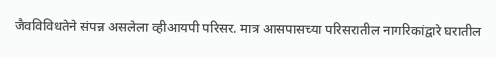जैवविविधतेने संपन्न असलेला व्हीआयपी परिसर. मात्र आसपासच्या परिसरातील नागरिकांद्वारे घरातील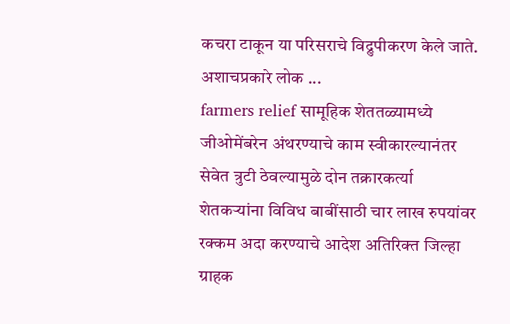कचरा टाकून या परिसराचे विद्रुपीकरण केले जाते. अशाचप्रकारे लोक ...
farmers relief सामूहिक शेततळ्यामध्ये जीओमेंबरेन अंथरण्याचे काम स्वीकारल्यानंतर सेवेत त्रुटी ठेवल्यामुळे दोन तक्रारकर्त्या शेतकऱ्यांना विविध बाबींसाठी चार लाख रुपयांवर रक्कम अदा करण्याचे आदेश अतिरिक्त जिल्हा ग्राहक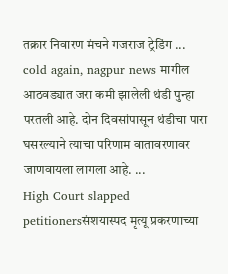तक्रार निवारण मंचने गजराज ट्रेडिंग ...
cold again, nagpur news मागील आठवड्यात जरा कमी झालेली थंडी पुन्हा परतली आहे. दोन दिवसांपासून थंडीचा पारा घसरल्याने त्याचा परिणाम वातावरणावर जाणवायला लागला आहे. ...
High Court slapped petitionersसंशयास्पद मृत्यू प्रकरणाच्या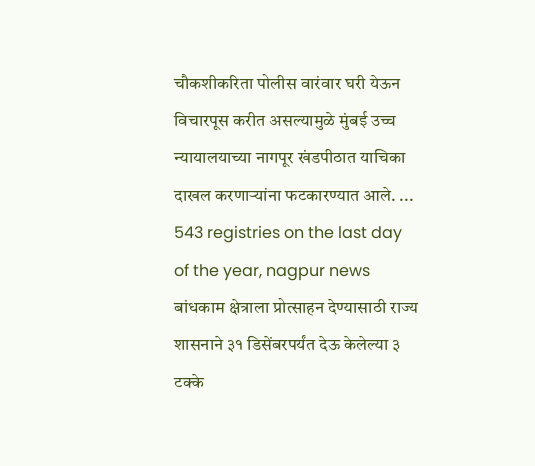चौकशीकरिता पोलीस वारंवार घरी येऊन विचारपूस करीत असल्यामुळे मुंबई उच्च न्यायालयाच्या नागपूर खंडपीठात याचिका दाखल करणाऱ्यांना फटकारण्यात आले. ...
543 registries on the last day of the year, nagpur news बांधकाम क्षेत्राला प्रोत्साहन देण्यासाठी राज्य शासनाने ३१ डिसेंबरपर्यंत देऊ केलेल्या ३ टक्के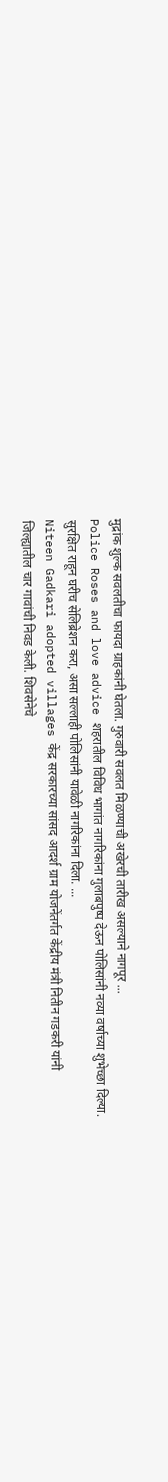मुद्रांक शुल्क सवलतीचा फायदा ग्राहकांनी घेतला. गुरुवारी सवलत मिळण्याची अखेरची तारीख असल्याने नागपूर ...
Police Roses and love advice शहरातील विविध भागांत नागरिकांना गुलाबपुष्प देऊन पोलिसांनी नव्या वर्षाच्या शुभेच्छा दिल्या. सुरक्षित राहून घरीच सेलिब्रेशन करा, असा सल्लाही पोलिसांनी यावेळी नागरिकांना दिला. ...
Niteen Gadkari adopted villages केंद्र सरकारच्या सांसद आदर्श ग्राम योजनेंतर्गत केंद्रीय मंत्री नितीन गडकरी यांनी जिल्ह्यातील चार गावांची निवड केली. शिवसेनेचे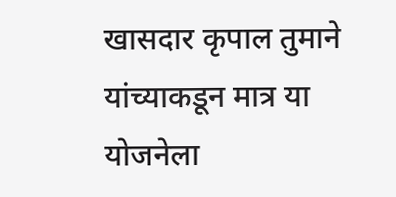खासदार कृपाल तुमाने यांच्याकडून मात्र या योजनेला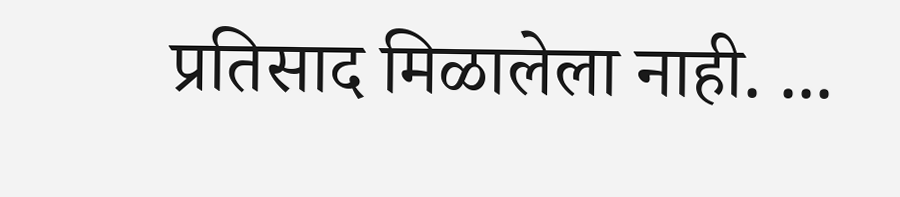प्रतिसाद मिळालेला नाही. ...